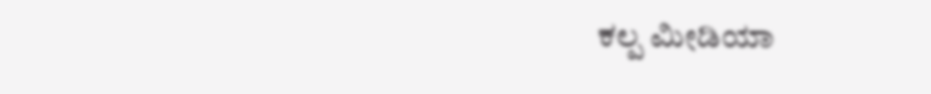ಕಲ್ಪ ಮೀಡಿಯಾ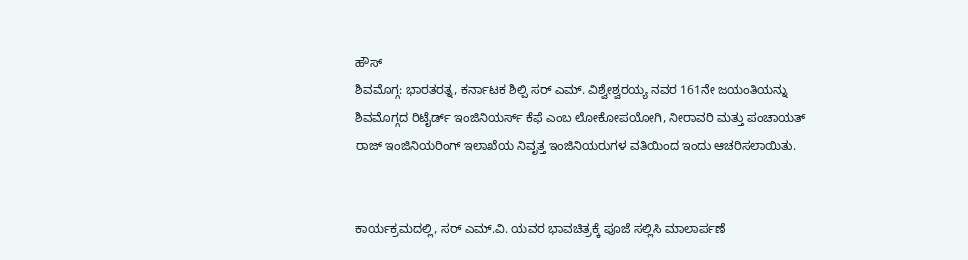ಹೌಸ್
ಶಿವಮೊಗ್ಗ: ಭಾರತರತ್ನ, ಕರ್ನಾಟಕ ಶಿಲ್ಪಿ ಸರ್ ಎಮ್. ವಿಶ್ವೇಶ್ವರಯ್ಯ ನವರ 161ನೇ ಜಯಂತಿಯನ್ನು ಶಿವಮೊಗ್ಗದ ರಿಟೈರ್ಡ್ ಇಂಜಿನಿಯರ್ಸ್ ಕೆಫೆ ಎಂಬ ಲೋಕೋಪಯೋಗಿ, ನೀರಾವರಿ ಮತ್ತು ಪಂಚಾಯತ್ ರಾಜ್ ಇಂಜಿನಿಯರಿಂಗ್ ಇಲಾಖೆಯ ನಿವೃತ್ತ ಇಂಜಿನಿಯರುಗಳ ವತಿಯಿಂದ ಇಂದು ಆಚರಿಸಲಾಯಿತು.


ಕಾರ್ಯಕ್ರಮದಲ್ಲಿ, ಸರ್ ಎಮ್.ವಿ. ಯವರ ಭಾವಚಿತ್ರಕ್ಕೆ ಪೂಜೆ ಸಲ್ಲಿಸಿ ಮಾಲಾರ್ಪಣೆ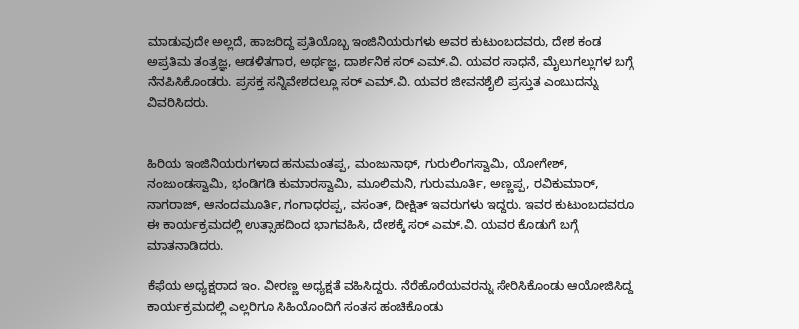ಮಾಡುವುದೇ ಅಲ್ಲದೆ, ಹಾಜರಿದ್ದ ಪ್ರತಿಯೊಬ್ಬ ಇಂಜಿನಿಯರುಗಳು ಅವರ ಕುಟುಂಬದವರು, ದೇಶ ಕಂಡ ಅಪ್ರತಿಮ ತಂತ್ರಜ್ಞ, ಆಡಳಿತಗಾರ, ಅರ್ಥಜ್ಞ, ದಾರ್ಶನಿಕ ಸರ್ ಎಮ್.ವಿ. ಯವರ ಸಾಧನೆ, ಮೈಲುಗಲ್ಲುಗಳ ಬಗ್ಗೆ ನೆನಪಿಸಿಕೊಂಡರು. ಪ್ರಸಕ್ತ ಸನ್ನಿವೇಶದಲ್ಲೂ ಸರ್ ಎಮ್.ವಿ. ಯವರ ಜೀವನಶೈಲಿ ಪ್ರಸ್ತುತ ಎಂಬುದನ್ನು ವಿವರಿಸಿದರು.


ಹಿರಿಯ ಇಂಜಿನಿಯರುಗಳಾದ ಹನುಮಂತಪ್ಪ, ಮಂಜುನಾಥ್, ಗುರುಲಿಂಗಸ್ವಾಮಿ, ಯೋಗೇಶ್, ನಂಜುಂಡಸ್ವಾಮಿ, ಭಂಡಿಗಡಿ ಕುಮಾರಸ್ವಾಮಿ, ಮೂಲಿಮನಿ, ಗುರುಮೂರ್ತಿ, ಅಣ್ಣಪ್ಪ, ರವಿಕುಮಾರ್, ನಾಗರಾಜ್, ಆನಂದಮೂರ್ತಿ, ಗಂಗಾಧರಪ್ಪ, ವಸಂತ್, ದೀಕ್ಷಿತ್ ಇವರುಗಳು ಇದ್ದರು. ಇವರ ಕುಟುಂಬದವರೂ ಈ ಕಾರ್ಯಕ್ರಮದಲ್ಲಿ ಉತ್ಸಾಹದಿಂದ ಭಾಗವಹಿಸಿ, ದೇಶಕ್ಕೆ ಸರ್ ಎಮ್.ವಿ. ಯವರ ಕೊಡುಗೆ ಬಗ್ಗೆ ಮಾತನಾಡಿದರು.

ಕೆಫೆಯ ಅಧ್ಯಕ್ಷರಾದ ಇಂ. ವೀರಣ್ಣ ಅಧ್ಯಕ್ಷತೆ ವಹಿಸಿದ್ದರು. ನೆರೆಹೊರೆಯವರನ್ನು ಸೇರಿಸಿಕೊಂಡು ಆಯೋಜಿಸಿದ್ದ ಕಾರ್ಯಕ್ರಮದಲ್ಲಿ ಎಲ್ಲರಿಗೂ ಸಿಹಿಯೊಂದಿಗೆ ಸಂತಸ ಹಂಚಿಕೊಂಡು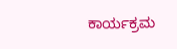ಕಾರ್ಯಕ್ರಮ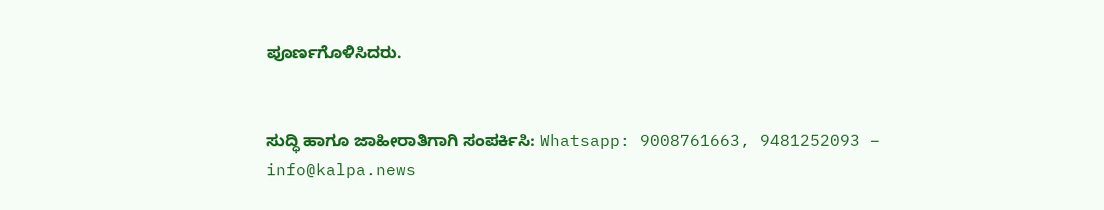ಪೂರ್ಣಗೊಳಿಸಿದರು.


ಸುದ್ಧಿ ಹಾಗೂ ಜಾಹೀರಾತಿಗಾಗಿ ಸಂಪರ್ಕಿಸಿ: Whatsapp: 9008761663, 9481252093 – info@kalpa.news